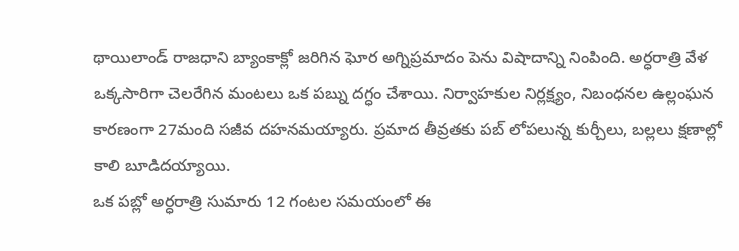థాయిలాండ్ రాజధాని బ్యాంకాక్లో జరిగిన ఘోర అగ్నిప్రమాదం పెను విషాదాన్ని నింపింది. అర్ధరాత్రి వేళ ఒక్కసారిగా చెలరేగిన మంటలు ఒక పబ్ను దగ్ధం చేశాయి. నిర్వాహకుల నిర్లక్ష్యం, నిబంధనల ఉల్లంఘన కారణంగా 27మంది సజీవ దహనమయ్యారు. ప్రమాద తీవ్రతకు పబ్ లోపలున్న కుర్చీలు, బల్లలు క్షణాల్లో కాలి బూడిదయ్యాయి.
ఒక పబ్లో అర్ధరాత్రి సుమారు 12 గంటల సమయంలో ఈ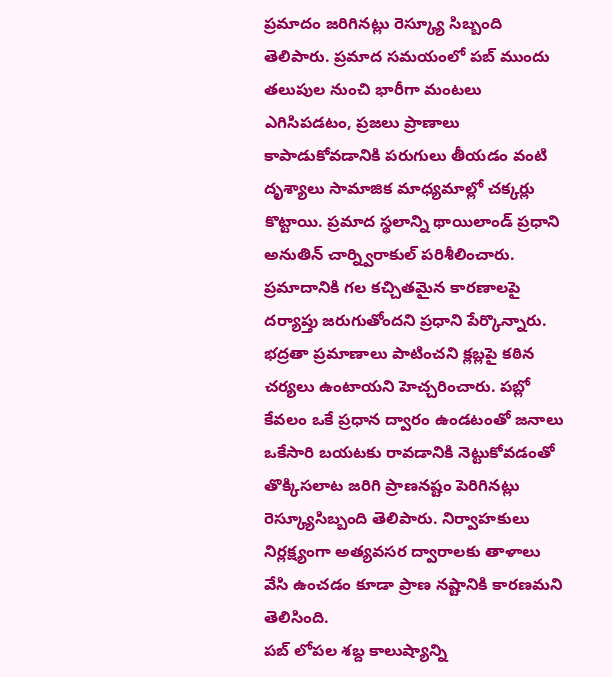ప్రమాదం జరిగినట్లు రెస్క్యూ సిబ్బంది తెలిపారు. ప్రమాద సమయంలో పబ్ ముందు తలుపుల నుంచి భారీగా మంటలు ఎగిసిపడటం, ప్రజలు ప్రాణాలు కాపాడుకోవడానికి పరుగులు తీయడం వంటి దృశ్యాలు సామాజిక మాధ్యమాల్లో చక్కర్లు కొట్టాయి. ప్రమాద స్థలాన్ని థాయిలాండ్ ప్రధాని అనుతిన్ చార్న్విరాకుల్ పరిశీలించారు.
ప్రమాదానికి గల కచ్చితమైన కారణాలపై దర్యాప్తు జరుగుతోందని ప్రధాని పేర్కొన్నారు. భద్రతా ప్రమాణాలు పాటించని క్లబ్లపై కఠిన చర్యలు ఉంటాయని హెచ్చరించారు. పబ్లో కేవలం ఒకే ప్రధాన ద్వారం ఉండటంతో జనాలు ఒకేసారి బయటకు రావడానికి నెట్టుకోవడంతో తొక్కిసలాట జరిగి ప్రాణనష్టం పెరిగినట్లు రెస్క్యూసిబ్బంది తెలిపారు. నిర్వాహకులు నిర్లక్ష్యంగా అత్యవసర ద్వారాలకు తాళాలు వేసి ఉంచడం కూడా ప్రాణ నష్టానికి కారణమని తెలిసింది.
పబ్ లోపల శబ్ద కాలుష్యాన్ని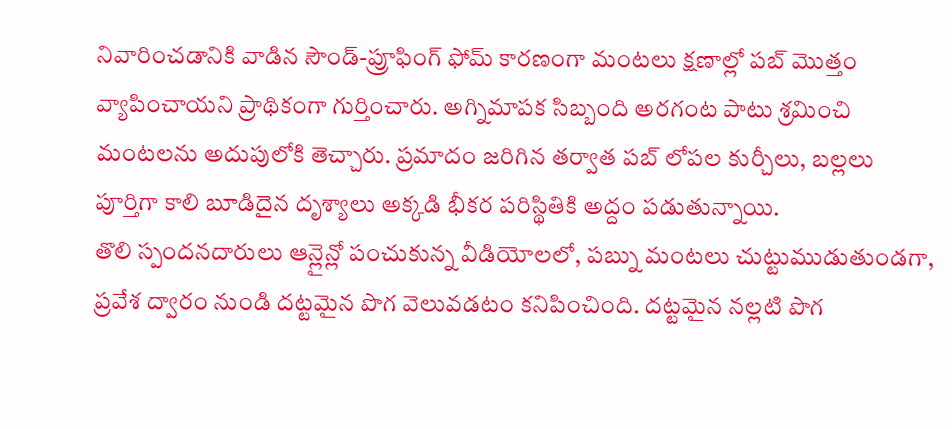నివారించడానికి వాడిన సౌండ్-ప్రూఫింగ్ ఫోమ్ కారణంగా మంటలు క్షణాల్లో పబ్ మొత్తం వ్యాపించాయని ప్రాథికంగా గుర్తించారు. అగ్నిమాపక సిబ్బంది అరగంట పాటు శ్రమించి మంటలను అదుపులోకి తెచ్చారు. ప్రమాదం జరిగిన తర్వాత పబ్ లోపల కుర్చీలు, బల్లలు పూర్తిగా కాలి బూడిదైన దృశ్యాలు అక్కడి భీకర పరిస్థితికి అద్దం పడుతున్నాయి.
తొలి స్పందనదారులు ఆన్లైన్లో పంచుకున్న వీడియోలలో, పబ్ను మంటలు చుట్టుముడుతుండగా, ప్రవేశ ద్వారం నుండి దట్టమైన పొగ వెలువడటం కనిపించింది. దట్టమైన నల్లటి పొగ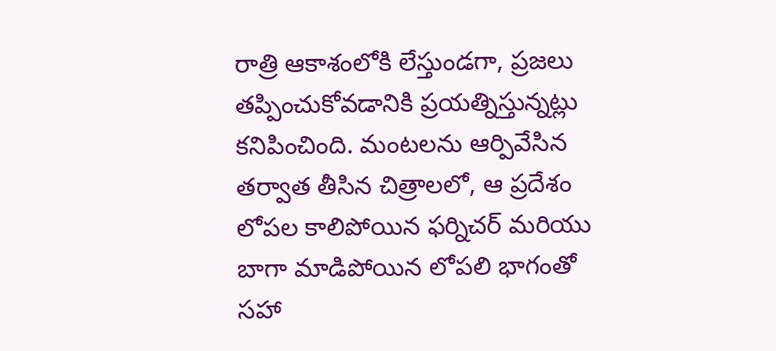రాత్రి ఆకాశంలోకి లేస్తుండగా, ప్రజలు తప్పించుకోవడానికి ప్రయత్నిస్తున్నట్లు కనిపించింది. మంటలను ఆర్పివేసిన తర్వాత తీసిన చిత్రాలలో, ఆ ప్రదేశం లోపల కాలిపోయిన ఫర్నిచర్ మరియు బాగా మాడిపోయిన లోపలి భాగంతో సహా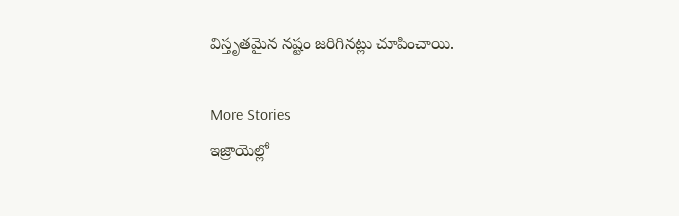విస్తృతమైన నష్టం జరిగినట్లు చూపించాయి.

More Stories
ఇజ్రాయెల్లో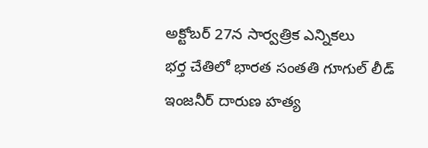అక్టోబర్ 27న సార్వత్రిక ఎన్నికలు
భర్త చేతిలో భారత సంతతి గూగుల్ లీడ్ ఇంజనీర్ దారుణ హత్య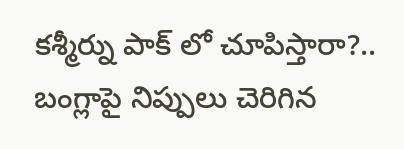కశ్మీర్ను పాక్ లో చూపిస్తారా?.. బంగ్లాపై నిప్పులు చెరిగిన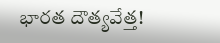భారత దౌత్యవేత్త!